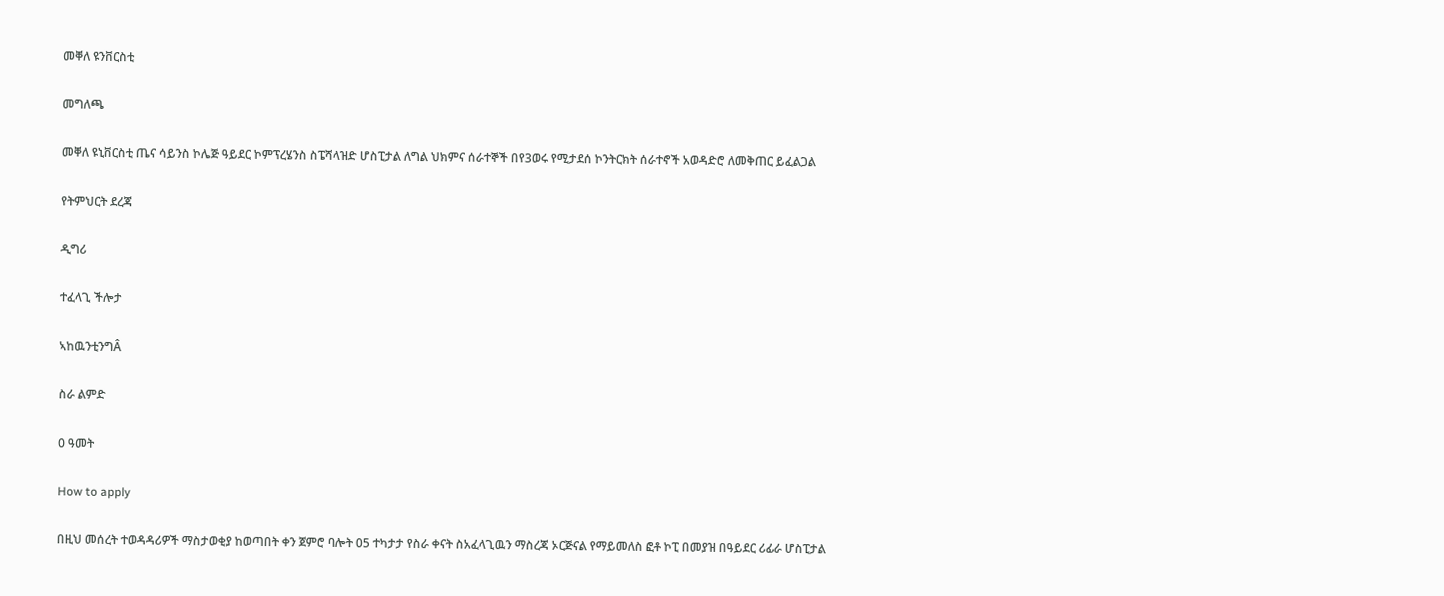መቐለ ዩንቨርስቲ

መግለጫ

መቐለ ዩኒቨርስቲ ጤና ሳይንስ ኮሌጅ ዓይደር ኮምፕረሄንስ ስፔሻላዝድ ሆስፒታል ለግል ህክምና ሰራተኞች በየ3ወሩ የሚታደሰ ኮንትርክት ሰራተኖች አወዳድሮ ለመቅጠር ይፈልጋል

የትምህርት ደረጃ

ዲግሪ

ተፈላጊ ችሎታ

ኣከዉንቲንግÂ

ስራ ልምድ

0 ዓመት

How to apply

በዚህ መሰረት ተወዳዳሪዎች ማስታወቂያ ከወጣበት ቀን ጀምሮ ባሎት 05 ተካታታ የስራ ቀናት ስአፈላጊዉን ማስረጃ ኦርጅናል የማይመለስ ፎቶ ኮፒ በመያዝ በዓይደር ሪፊራ ሆስፒታል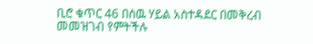ቢሮ ቁጥር 46 በሰዉ ሃይል አስተዳደር በመቅረብ መመዝገብ የምትችሉ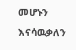መሆኑን እናሳዉቃለን